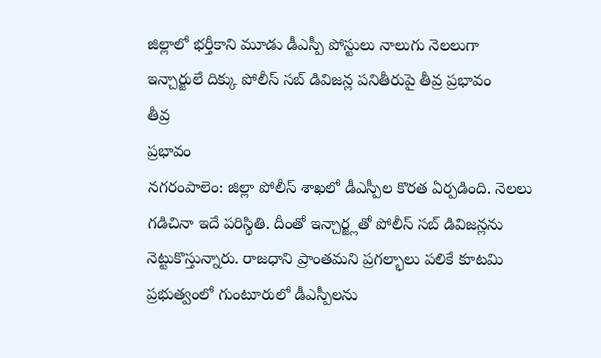జిల్లాలో భర్తీకాని మూడు డీఎస్పీ పోస్టులు నాలుగు నెలలుగా ఇన్చార్జులే దిక్కు పోలీస్ సబ్ డివిజన్ల పనితీరుపై తీవ్ర ప్రభావం
తీవ్ర
ప్రభావం
నగరంపాలెం: జిల్లా పోలీస్ శాఖలో డీఎస్పీల కొరత ఏర్పడింది. నెలలు గడిచినా ఇదే పరిస్థితి. దీంతో ఇన్చార్జ్లతో పోలీస్ సబ్ డివిజన్లను నెట్టుకొస్తున్నారు. రాజధాని ప్రాంతమని ప్రగల్భాలు పలికే కూటమి ప్రభుత్వంలో గుంటూరులో డీఎస్పీలను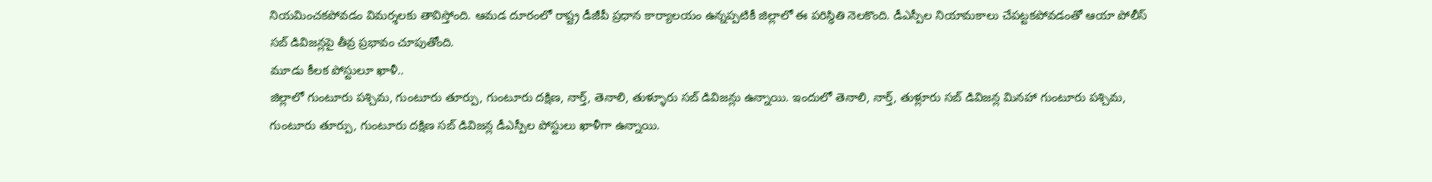నియమించకపోవడం విమర్శలకు తావిస్తోంది. ఆమడ దూరంలో రాష్ట్ర డీజీపీ ప్రధాన కార్యాలయం ఉన్నప్పటికీ జిల్లాలో ఈ పరిస్థితి నెలకొంది. డీఎస్పీల నియామకాలు చేపట్టకపోవడంతో ఆయా పోలీస్ సబ్ డివిజన్లపై తీవ్ర ప్రభావం చూపుతోంది.
మూడు కీలక పోస్టులూ ఖాళీ..
జిల్లాలో గుంటూరు పశ్చిమ, గుంటూరు తూర్పు, గుంటూరు దక్షిణ, నార్త్, తెనాలి, తుళ్ళూరు సబ్ డివిజన్లు ఉన్నాయి. ఇందులో తెనాలి, నార్త్, తుళ్లూరు సబ్ డివిజన్ల మినహా గుంటూరు పశ్చిమ, గుంటూరు తూర్పు, గుంటూరు దక్షిణ సబ్ డివిజన్ల డీఎస్పీల పోస్టులు ఖాళీగా ఉన్నాయి.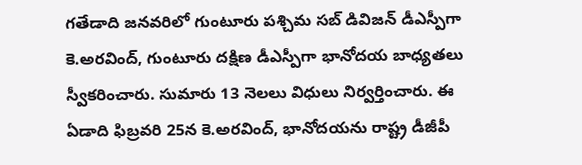గతేడాది జనవరిలో గుంటూరు పశ్చిమ సబ్ డివిజన్ డీఎస్పీగా కె.అరవింద్, గుంటూరు దక్షిణ డీఎస్పీగా భానోదయ బాధ్యతలు స్వీకరించారు. సుమారు 13 నెలలు విధులు నిర్వర్తించారు. ఈ ఏడాది ఫిబ్రవరి 25న కె.అరవింద్, భానోదయను రాష్ట్ర డీజీపీ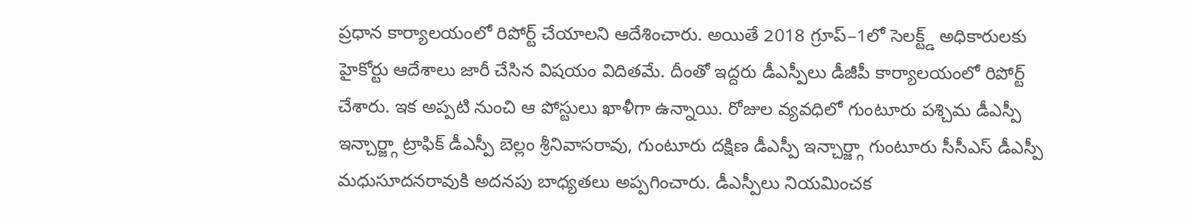ప్రధాన కార్యాలయంలో రిపోర్ట్ చేయాలని ఆదేశించారు. అయితే 2018 గ్రూప్–1లో సెలక్ట్డ్ అధికారులకు హైకోర్టు ఆదేశాలు జారీ చేసిన విషయం విదితమే. దీంతో ఇద్దరు డీఎస్పీలు డీజీపీ కార్యాలయంలో రిపోర్ట్ చేశారు. ఇక అప్పటి నుంచి ఆ పోస్టులు ఖాళీగా ఉన్నాయి. రోజుల వ్యవధిలో గుంటూరు పశ్చిమ డీఎస్పీ ఇన్చార్జ్గా ట్రాఫిక్ డీఎస్పీ బెల్లం శ్రీనివాసరావు, గుంటూరు దక్షిణ డీఎస్పీ ఇన్చార్జ్గా గుంటూరు సీసీఎస్ డీఎస్పీ మధుసూదనరావుకి అదనపు బాధ్యతలు అప్పగించారు. డీఎస్పీలు నియమించక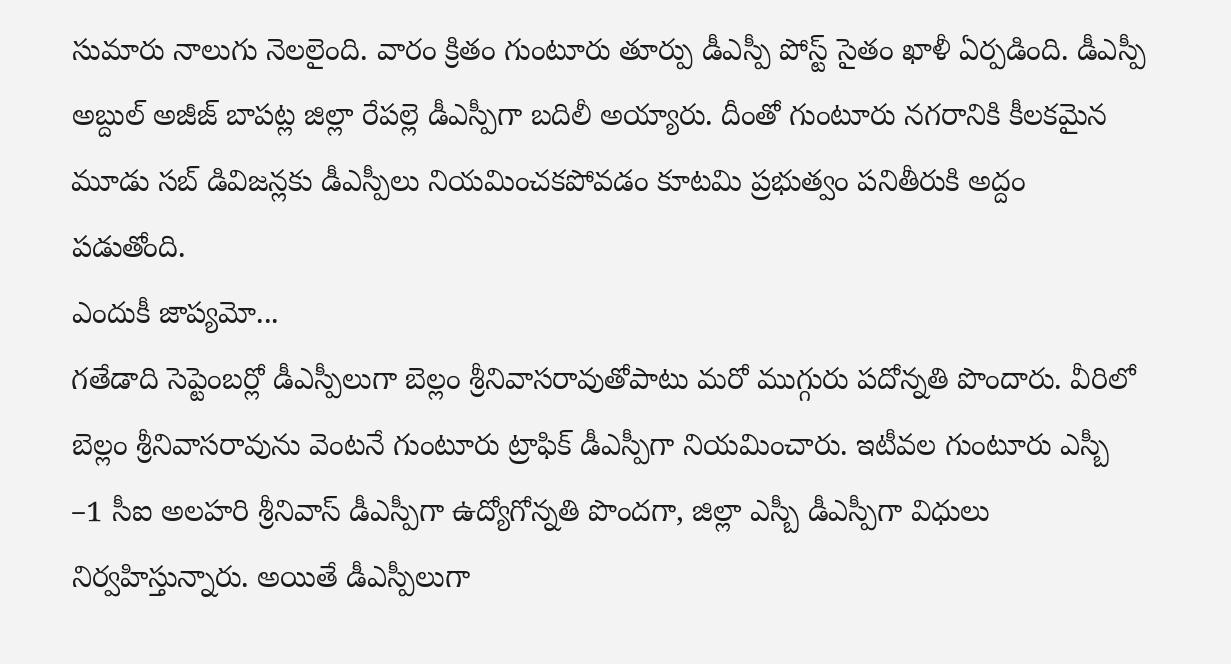సుమారు నాలుగు నెలలైంది. వారం క్రితం గుంటూరు తూర్పు డీఎస్పీ పోస్ట్ సైతం ఖాళీ ఏర్పడింది. డీఎస్పీ అబ్దుల్ అజీజ్ బాపట్ల జిల్లా రేపల్లె డీఎస్పీగా బదిలీ అయ్యారు. దీంతో గుంటూరు నగరానికి కీలకమైన మూడు సబ్ డివిజన్లకు డీఎస్పీలు నియమించకపోవడం కూటమి ప్రభుత్వం పనితీరుకి అద్దం పడుతోంది.
ఎందుకీ జాప్యమో...
గతేడాది సెప్టెంబర్లో డీఎస్పీలుగా బెల్లం శ్రీనివాసరావుతోపాటు మరో ముగ్గురు పదోన్నతి పొందారు. వీరిలో బెల్లం శ్రీనివాసరావును వెంటనే గుంటూరు ట్రాఫిక్ డీఎస్పీగా నియమించారు. ఇటీవల గుంటూరు ఎస్బీ –1 సీఐ అలహరి శ్రీనివాస్ డీఎస్పీగా ఉద్యోగోన్నతి పొందగా, జిల్లా ఎస్బీ డీఎస్పీగా విధులు నిర్వహిస్తున్నారు. అయితే డీఎస్పీలుగా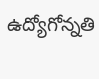ఉద్యోగోన్నతి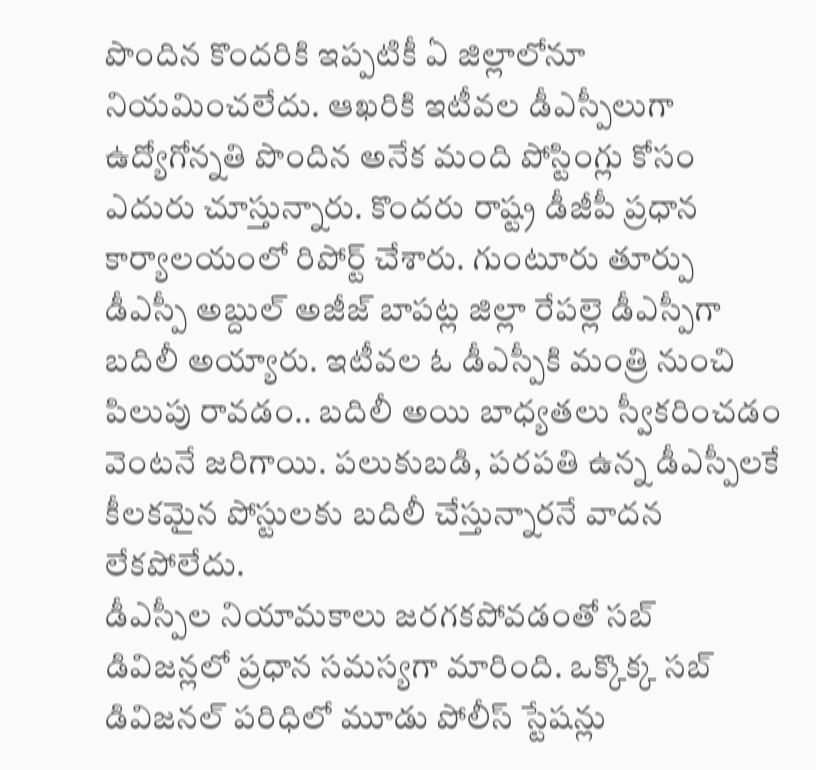పొందిన కొందరికి ఇప్పటికీ ఏ జిల్లాలోనూ నియమించలేదు. ఆఖరికి ఇటీవల డీఎస్పీలుగా ఉద్యోగోన్నతి పొందిన అనేక మంది పోస్టింగ్లు కోసం ఎదురు చూస్తున్నారు. కొందరు రాష్ట్ర డీజీపీ ప్రధాన కార్యాలయంలో రిపోర్ట్ చేశారు. గుంటూరు తూర్పు డీఎస్పీ అబ్దుల్ అజీజ్ బాపట్ల జిల్లా రేపల్లె డీఎస్పీగా బదిలీ అయ్యారు. ఇటీవల ఓ డీఎస్పీకి మంత్రి నుంచి పిలుపు రావడం.. బదిలీ అయి బాధ్యతలు స్వీకరించడం వెంటనే జరిగాయి. పలుకుబడి, పరపతి ఉన్న డీఎస్పీలకే కీలకమైన పోస్టులకు బదిలీ చేస్తున్నారనే వాదన లేకపోలేదు.
డీఎస్పీల నియామకాలు జరగకపోవడంతో సబ్ డివిజన్లలో ప్రధాన సమస్యగా మారింది. ఒక్కొక్క సబ్ డివిజనల్ పరిధిలో మూడు పోలీస్ స్టేషన్లు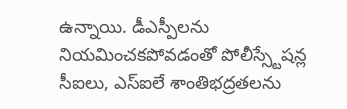ఉన్నాయి. డీఎస్పీలను నియమించకపోవడంతో పోలీస్స్టేషన్ల సీఐలు, ఎస్ఐలే శాంతిభద్రతలను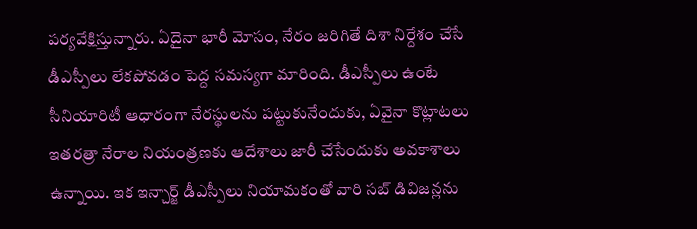పర్యవేక్షిస్తున్నారు. ఏదైనా భారీ మోసం, నేరం జరిగితే దిశా నిర్దేశం చేసే డీఎస్పీలు లేకపోవడం పెద్ద సమస్యగా మారింది. డీఎస్పీలు ఉంటే సీనియారిటీ ఆధారంగా నేరస్థులను పట్టుకునేందుకు, ఏవైనా కొట్లాటలు ఇతరత్రా నేరాల నియంత్రణకు ఆదేశాలు జారీ చేసేందుకు అవకాశాలు ఉన్నాయి. ఇక ఇన్చార్జ్ డీఎస్పీలు నియామకంతో వారి సబ్ డివిజన్లను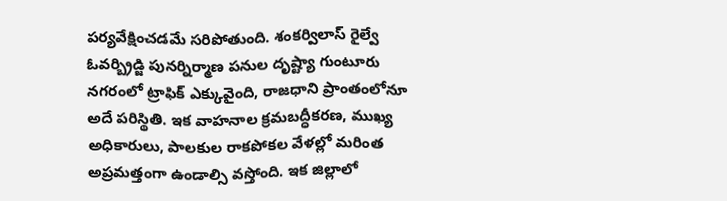పర్యవేక్షించడమే సరిపోతుంది. శంకర్విలాస్ రైల్వే ఓవర్బ్రిడ్జి పునర్నిర్మాణ పనుల దృష్ట్యా గుంటూరు నగరంలో ట్రాఫిక్ ఎక్కువైంది, రాజధాని ప్రాంతంలోనూ అదే పరిస్థితి. ఇక వాహనాల క్రమబద్ధీకరణ, ముఖ్య అధికారులు, పాలకుల రాకపోకల వేళల్లో మరింత అప్రమత్తంగా ఉండాల్సి వస్తోంది. ఇక జిల్లాలో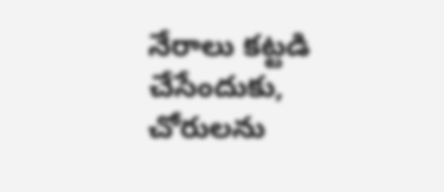నేరాలు కట్టడి చేసేందుకు, చోరులను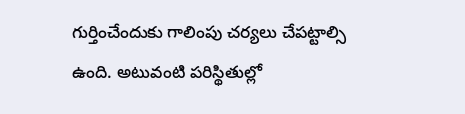గుర్తించేందుకు గాలింపు చర్యలు చేపట్టాల్సి ఉంది. అటువంటి పరిస్థితుల్లో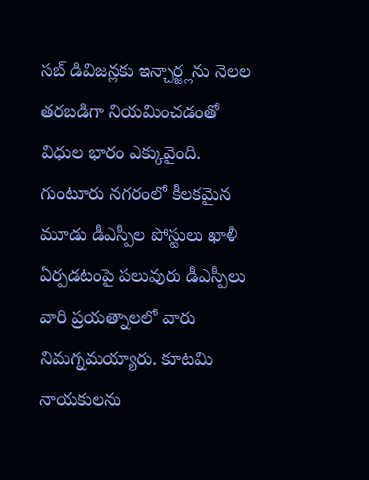సబ్ డివిజన్లకు ఇన్చార్జ్లను నెలల తరబడిగా నియమించడంతో విధుల భారం ఎక్కువైంది. గుంటూరు నగరంలో కీలకమైన మూడు డీఎస్పీల పోస్టులు ఖాళీ ఏర్పడటంపై పలువురు డీఎస్పీలు వారి ప్రయత్నాలలో వారు నిమగ్నమయ్యారు. కూటమి నాయకులను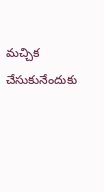మచ్చిక చేసుకునేందుకు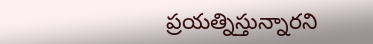ప్రయత్నిస్తున్నారని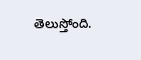తెలుస్తోంది.